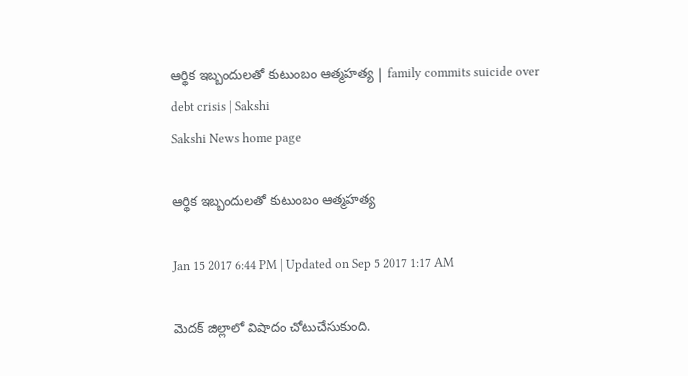ఆర్థిక ఇబ్బందులతో కుటుంబం ఆత్మహత్య | family commits suicide over debt crisis | Sakshi
Sakshi News home page

ఆర్థిక ఇబ్బందులతో కుటుంబం ఆత్మహత్య

Jan 15 2017 6:44 PM | Updated on Sep 5 2017 1:17 AM

మెదక్‌ జిల్లాలో విషాదం చోటుచేసుకుంది.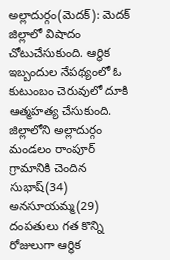అల్లాదుర్గం(మెదక్‌): మెదక్‌ జిల్లాలో విషాదం చోటుచేసుకుంది. ఆర్థిక ఇబ్బందుల నేపథ్యంలో ఓ కుటుంబం చెరువులో దూకి ఆత్మహత్య చేసుకుంది. జిల్లాలోని అల్లాదుర్గం మండలం రాంపూర్‌ గ్రామానికి చెందిన సుభాష్‌(34) అనసూయమ్మ(29) దంపతులు గత కొన్ని రోజులుగా ఆర్థిక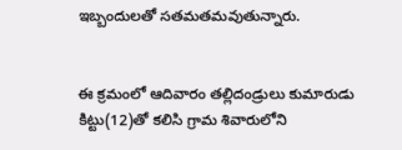ఇబ్బందులతో సతమతమవుతున్నారు.


ఈ క్రమంలో ఆదివారం తల్లిదండ్రులు కుమారుడు కిట్టు(12)తో కలిసి గ్రామ శివారులోని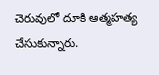చెరువులో దూకి ఆత్మహత్య చేసుకున్నారు.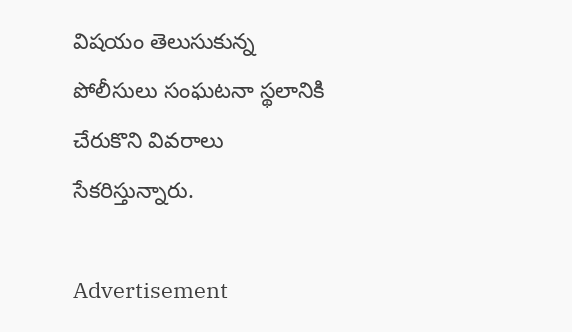విషయం తెలుసుకున్న పోలీసులు సంఘటనా స్థలానికి చేరుకొని వివరాలు సేకరిస్తున్నారు.

Advertisement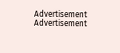Advertisement
Advertisement